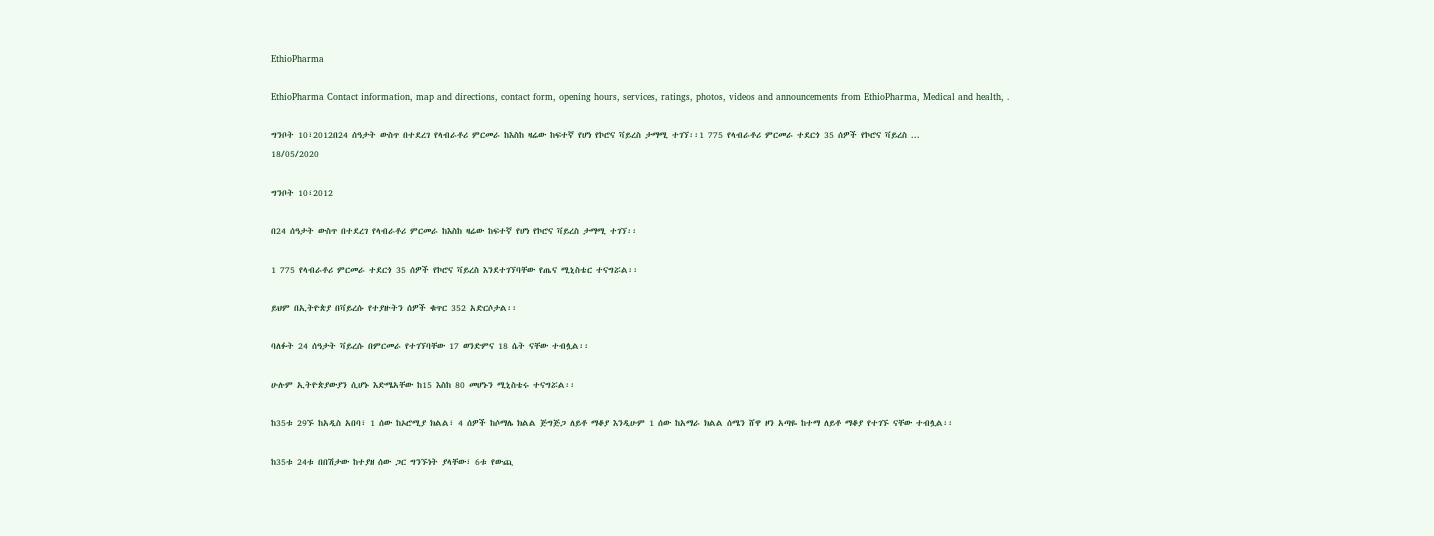EthioPharma

EthioPharma Contact information, map and directions, contact form, opening hours, services, ratings, photos, videos and announcements from EthioPharma, Medical and health, .

ግንቦት 10፣2012በ24 ሰዓታት ውስጥ በተደረገ የላብራቶሪ ምርመራ ከእስከ ዛሬው ከፍተኛ የሆነ የኮሮና ቫይረስ ታማሚ ተገኘ፡፡1 775 የላብራቶሪ ምርመራ ተደርጎ 35 ሰዎች የኮሮና ቫይረስ ...
18/05/2020

ግንቦት 10፣2012

በ24 ሰዓታት ውስጥ በተደረገ የላብራቶሪ ምርመራ ከእስከ ዛሬው ከፍተኛ የሆነ የኮሮና ቫይረስ ታማሚ ተገኘ፡፡

1 775 የላብራቶሪ ምርመራ ተደርጎ 35 ሰዎች የኮሮና ቫይረስ እንደተገኘባቸው የጤና ሚኒስቴር ተናግሯል፡፡

ይህም በኢትዮጵያ በቫይረሱ የተያዙትን ሰዎች ቁጥር 352 አድርሶታል፡፡

ባለፉት 24 ሰዓታት ቫይረሱ በምርመራ የተገኘባቸው 17 ወንድምና 18 ሴት ናቸው ተብሏል፡፡

ሁሉም ኢትዮጵያውያን ሲሆኑ እድሜአቸው ከ15 እስከ 80 መሆኑን ሚኒስቴሩ ተናግሯል፡፡

ከ35ቱ 29ኙ ከአዲስ አበባ፣ 1 ሰው ከኦሮሚያ ክልል፣ 4 ሰዎች ከሶማሌ ክልል ጅግጅጋ ለይቶ ማቆያ እንዲሁም 1 ሰው ከአማራ ክልል ሰሜን ሸዋ ዞን አጣዬ ከተማ ለይቶ ማቆያ የተገኙ ናቸው ተብሏል፡፡

ከ35ቱ 24ቱ በበሽታው ከተያዘ ሰው ጋር ግንኙነት ያላቸው፣ 6ቱ የውጪ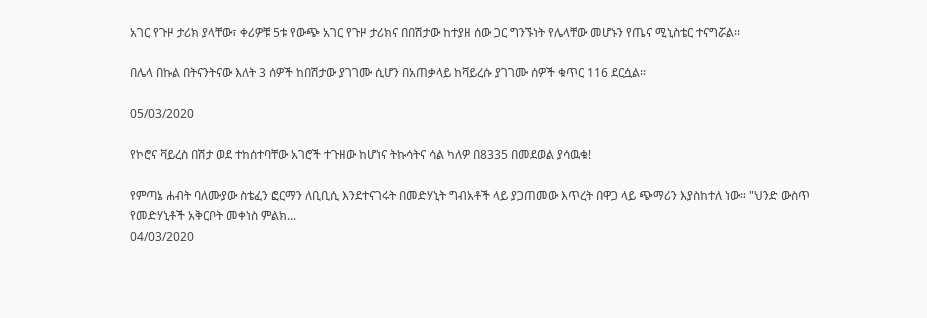አገር የጉዞ ታሪክ ያላቸው፣ ቀሪዎቹ 5ቱ የውጭ አገር የጉዞ ታሪክና በበሽታው ከተያዘ ሰው ጋር ግንኙነት የሌላቸው መሆኑን የጤና ሚኒስቴር ተናግሯል፡፡

በሌላ በኩል በትናንትናው እለት 3 ሰዎች ከበሽታው ያገገሙ ሲሆን በአጠቃላይ ከቫይረሱ ያገገሙ ሰዎች ቁጥር 116 ደርሷል፡፡

05/03/2020

የኮሮና ቫይረስ በሽታ ወደ ተከሰተባቸው አገሮች ተጉዘው ከሆነና ትኩሳትና ሳል ካለዎ በ8335 በመደወል ያሳዉቁ!

የምጣኔ ሐብት ባለሙያው ስቴፈን ፎርማን ለቢቢሲ እንደተናገሩት በመድሃኒት ግብአቶች ላይ ያጋጠመው እጥረት በዋጋ ላይ ጭማሪን እያስከተለ ነው። "ህንድ ውስጥ የመድሃኒቶች አቅርቦት መቀነስ ምልክ...
04/03/2020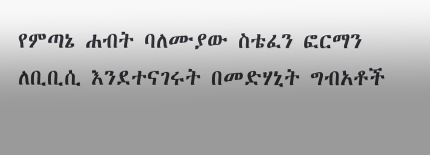የምጣኔ ሐብት ባለሙያው ስቴፈን ፎርማን ለቢቢሲ እንደተናገሩት በመድሃኒት ግብአቶች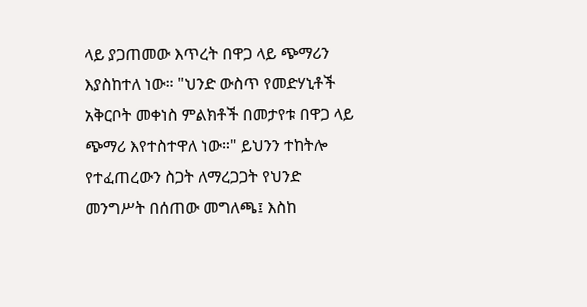ላይ ያጋጠመው እጥረት በዋጋ ላይ ጭማሪን እያስከተለ ነው። "ህንድ ውስጥ የመድሃኒቶች አቅርቦት መቀነስ ምልክቶች በመታየቱ በዋጋ ላይ ጭማሪ እየተስተዋለ ነው።" ይህንን ተከትሎ የተፈጠረውን ስጋት ለማረጋጋት የህንድ መንግሥት በሰጠው መግለጫ፤ እስከ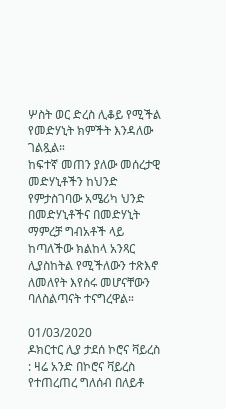ሦስት ወር ድረስ ሊቆይ የሚችል የመድሃኒት ክምችት እንዳለው ገልጿል።
ከፍተኛ መጠን ያለው መሰረታዊ መድሃኒቶችን ከህንድ የምታስገባው አሜሪካ ህንድ በመድሃኒቶችና በመድሃኒት ማምረቻ ግብአቶች ላይ ከጣለችው ክልከላ አንጻር ሊያስከትል የሚችለውን ተጽእኖ ለመለየት እየሰሩ መሆናቸውን ባለስልጣናት ተናግረዋል።

01/03/2020
ዶክርተር ሊያ ታደሰ ኮሮና ቫይረስ     : ዛሬ አንድ በኮሮና ቫይረስ የተጠረጠረ ግለሰብ በለይቶ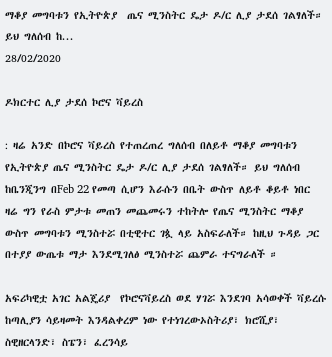ማቆያ መግባቱን የኢትዮጵያ  ጤና ሚንስትር ዴታ ዶ/ር ሊያ ታደሰ ገልፃለች።  ይህ ግለሰብ ከ...
28/02/2020

ዶክርተር ሊያ ታደሰ ኮሮና ቫይረስ

: ዛሬ አንድ በኮሮና ቫይረስ የተጠረጠረ ግለሰብ በለይቶ ማቆያ መግባቱን የኢትዮጵያ ጤና ሚንስትር ዴታ ዶ/ር ሊያ ታደሰ ገልፃለች። ይህ ግለሰብ ከቤንጂንግ በFeb 22 የመጣ ሲሆን እራሱን በቤት ውስጥ ለይቶ ቆይቶ ነበር ዛሬ ግን የራስ ምታቱ መጠን መጨመሩን ተከትሎ የጤና ሚንስትር ማቆያ ውስጥ መግባቱን ሚንስተሯ በቲዊተር ገጷ ላይ አስፍራለች። ከዚህ ጉዳይ ጋር በተያያ ውጤቱ ማታ እንደሚገለፅ ሚንስተሯ ጨምራ ተናግራለች ።

አፍሪካዊቷ አገር አልጄሪያ  የኮሮናቫይረስ ወደ ሃገሯ እንደገባ አሳወቀች ቫይረሱ ከጣሊያን ሳይዛመት እንዳልቀረም ነው የተነገረውኦስትሪያ፣ ክሮሺያ፣ ስዊዘርላንድ፣ ስፔን፣ ፈረንሳይ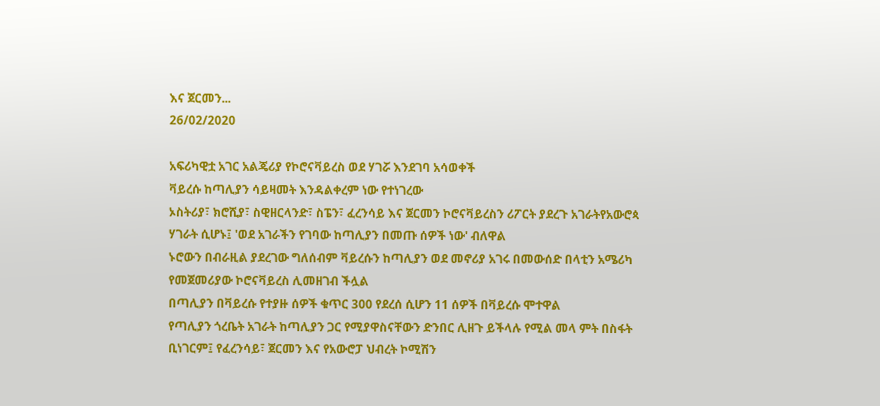እና ጀርመን...
26/02/2020

አፍሪካዊቷ አገር አልጄሪያ የኮሮናቫይረስ ወደ ሃገሯ እንደገባ አሳወቀች
ቫይረሱ ከጣሊያን ሳይዛመት እንዳልቀረም ነው የተነገረው
ኦስትሪያ፣ ክሮሺያ፣ ስዊዘርላንድ፣ ስፔን፣ ፈረንሳይ እና ጀርመን ኮሮናቫይረስን ሪፖርት ያደረጉ አገራትየአውሮጳ ሃገራት ሲሆኑ፤ 'ወደ አገራችን የገባው ከጣሊያን በመጡ ሰዎች ነው' ብለዋል
ኑሮውን በብራዚል ያደረገው ግለሰብም ቫይረሱን ከጣሊያን ወደ መኖሪያ አገሩ በመውሰድ በላቲን አሜሪካ የመጀመሪያው ኮሮናቫይረስ ሊመዘገብ ችሏል
በጣሊያን በቫይረሱ የተያዙ ሰዎች ቁጥር 300 የደረሰ ሲሆን 11 ሰዎች በቫይረሱ ሞተዋል
የጣሊያን ጎረቤት አገራት ከጣሊያን ጋር የሚያዋስናቸውን ድንበር ሊዘጉ ይችላሉ የሚል መላ ምት በስፋት ቢነገርም፤ የፈረንሳይ፣ ጀርመን እና የአውሮፓ ህብረት ኮሚሽን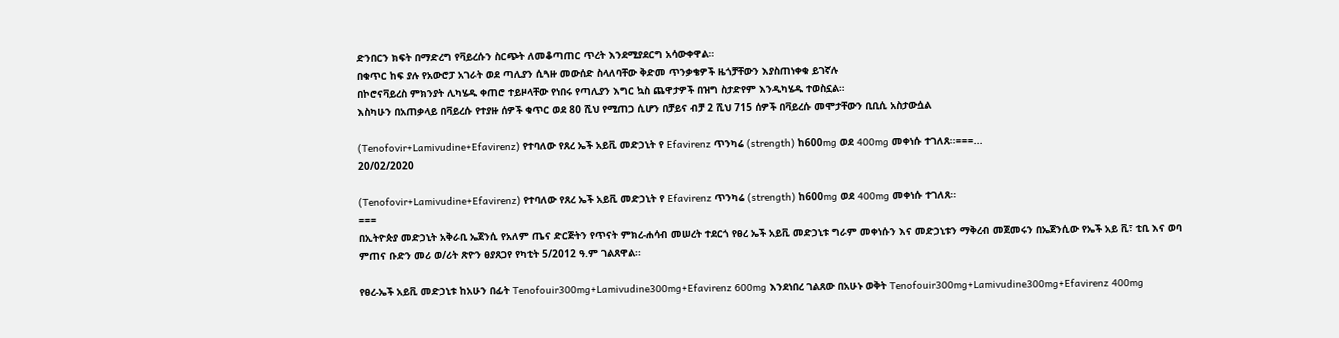ድንበርን ክፍት በማድረግ የቫይረሱን ስርጭት ለመቆጣጠር ጥረት እንደሚያደርግ አሳውቀዋል።
በቁጥር ከፍ ያሉ የአውሮፓ አገራት ወደ ጣሊያን ሲጓዙ መውሰድ ስላለባቸው ቅድመ ጥንቃቄዎች ዜጎቻቸውን እያስጠነቀቁ ይገኛሉ
በኮሮናቫይረስ ምክንያት ሊካሄዱ ቀጠሮ ተይዞላቸው የነበሩ የጣሊያን እግር ኳስ ጨዋታዎች በዝግ ስታድየም እንዲካሄዱ ተወስኗል።
እስካሁን በአጠቃላይ በቫይረሱ የተያዙ ሰዎች ቁጥር ወደ 80 ሺህ የሚጠጋ ሲሆን በቻይና ብቻ 2 ሺህ 715 ሰዎች በቫይረሱ መሞታቸውን ቢቢሲ አስታውሷል

(Tenofovir+Lamivudine+Efavirenz) የተባለው የጸረ ኤች አይቪ መድኃኒት የ Efavirenz ጥንካሬ (strength) ከ600mg ወደ 400mg መቀነሱ ተገለጸ፡፡===...
20/02/2020

(Tenofovir+Lamivudine+Efavirenz) የተባለው የጸረ ኤች አይቪ መድኃኒት የ Efavirenz ጥንካሬ (strength) ከ600mg ወደ 400mg መቀነሱ ተገለጸ፡፡
===
በኢትዮጵያ መድኃኒት አቅራቢ ኤጀንሲ የአለም ጤና ድርጅትን የጥናት ምክረ-ሐሳብ መሠረት ተደርጎ የፀረ ኤች አይቪ መድኃኒቱ ግራም መቀነሱን እና መድኃኒቱን ማቅረብ መጀመሩን በኤጀንሲው የኤች አይ ቪ፣ ቲቢ እና ወባ ምጠና ቡድን መሪ ወ/ሪት ጽዮን ፀያጸጋየ የካቲት 5/2012 ዓ.ም ገልጸዋል፡፡

የፀረ-ኤች አይቪ መድኃኒቱ ከአሁን በፊት Tenofouir300mg+Lamivudine300mg+Efavirenz 600mg እንደነበረ ገልጸው በአሁኑ ወቅት Tenofouir300mg+Lamivudine300mg+Efavirenz 400mg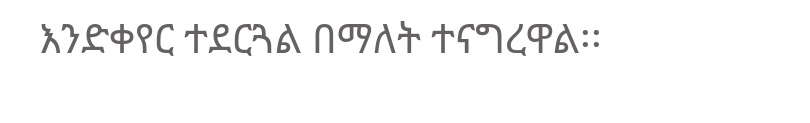እንድቀየር ተደርጓል በማለት ተናግረዋል፡፡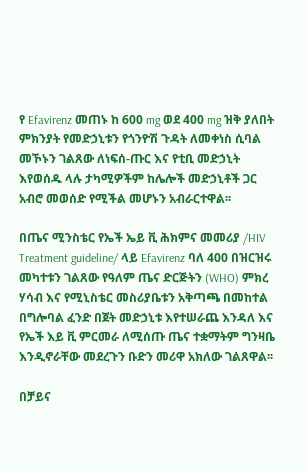የ Efavirenz መጠኑ ከ 600 mg ወደ 400 mg ዝቅ ያለበት ምክንያት የመድኃኒቱን የጎንዮሽ ጉዳት ለመቀነስ ሲባል መኾኑን ገልጸው ለነፍሰ-ጡር እና የቲቢ መድኃኒት እየወሰዱ ላሉ ታካሚዎችም ከሌሎች መድኃኒቶች ጋር አብሮ መወሰድ የሚችል መሆኑን አብራርተዋል፡፡

በጤና ሚንስቴር የኤች ኤይ ቪ ሕክምና መመሪያ /HIV Treatment guideline/ ላይ Efavirenz ባለ 400 በዝርዝሩ መካተቱን ገልጸው የዓለም ጤና ድርጅትን (WHO) ምክረ ሃሳብ እና የሚኒስቴር መስሪያቤቱን አቅጣጫ በመከተል በግሎባል ፈንድ በጀት መድኃኒቱ እየተሠራጨ እንዳለ እና የኤች እይ ቪ ምርመራ ለሚሰጡ ጤና ተቋማትም ግንዛቤ እንዲኖራቸው መደረጉን ቡድን መሪዋ አክለው ገልጸዋል፡፡

በቻይና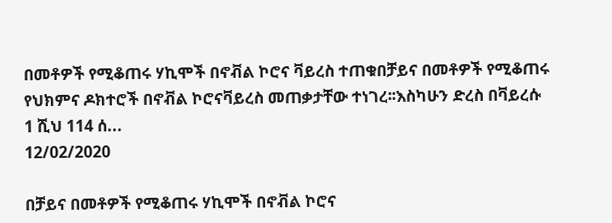በመቶዎች የሚቆጠሩ ሃኪሞች በኖቭል ኮሮና ቫይረስ ተጠቁበቻይና በመቶዎች የሚቆጠሩ የህክምና ዶክተሮች በኖቭል ኮሮናቫይረስ መጠቃታቸው ተነገረ፡፡እስካሁን ድረስ በቫይረሱ 1 ሺህ 114 ሰ...
12/02/2020

በቻይና በመቶዎች የሚቆጠሩ ሃኪሞች በኖቭል ኮሮና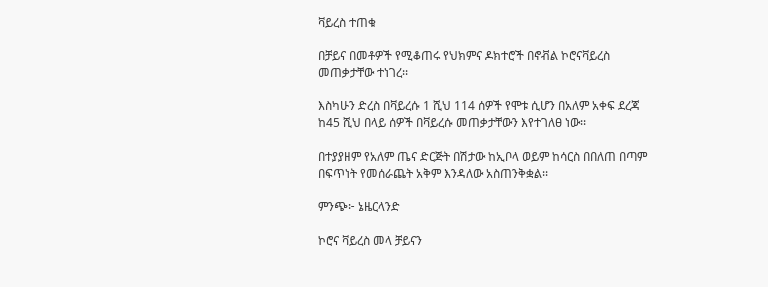ቫይረስ ተጠቁ

በቻይና በመቶዎች የሚቆጠሩ የህክምና ዶክተሮች በኖቭል ኮሮናቫይረስ መጠቃታቸው ተነገረ፡፡

እስካሁን ድረስ በቫይረሱ 1 ሺህ 114 ሰዎች የሞቱ ሲሆን በአለም አቀፍ ደረጃ ከ45 ሺህ በላይ ሰዎች በቫይረሱ መጠቃታቸውን እየተገለፀ ነው፡፡

በተያያዘም የአለም ጤና ድርጅት በሽታው ከኢቦላ ወይም ከሳርስ በበለጠ በጣም በፍጥነት የመሰራጨት አቅም እንዳለው አስጠንቅቋል፡፡

ምንጭ፦ ኔዜርላንድ

ኮሮና ቫይረስ መላ ቻይናን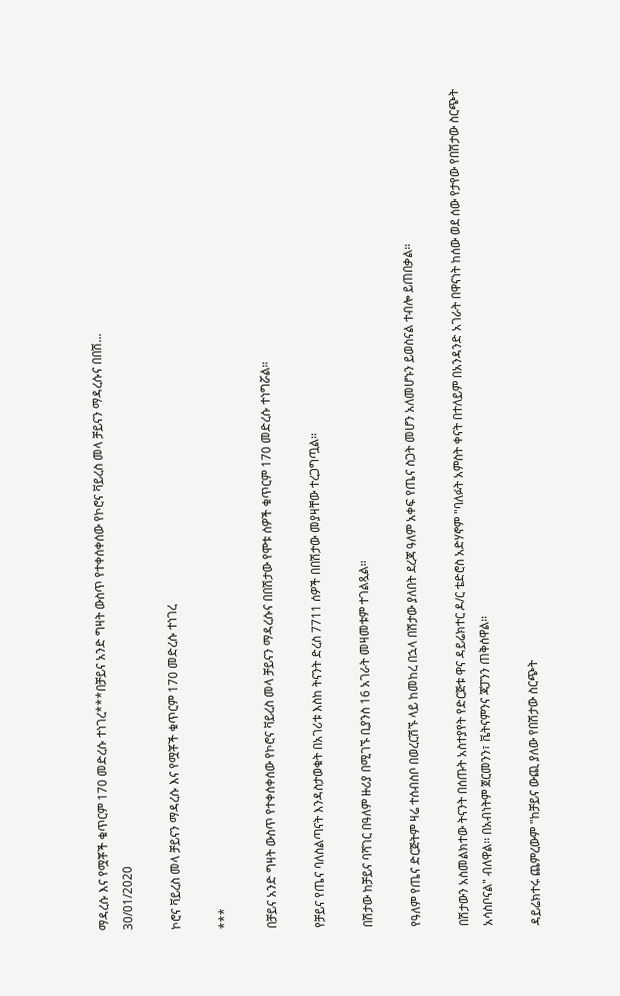ማዳረሱ እና የሟቾች ቁጥርም 170 መድረሱ ተነገረ***በቻይና አንድ ግዛት ውስጥ የተቀሰቀሰው የኮሮና ቫይረስ መላ ቻይናን ማዳረሱና በበሽ...
30/01/2020

ኮሮና ቫይረስ መላ ቻይናን ማዳረሱ እና የሟቾች ቁጥርም 170 መድረሱ ተነገረ

***

በቻይና አንድ ግዛት ውስጥ የተቀሰቀሰው የኮሮና ቫይረስ መላ ቻይናን ማዳረሱና በበሽታው የሞቱ ሰዎች ቁጥርም 170 መድረሱ ተነግሯል።

የቻይና የጤና ባለስልጣናት እንዳስታወቁት በአገሪቱ እስከ ትናንት ድረስ 7711 ሰዎች በበሽታው መያዛቸው ተረጋግጧል።

በሽታው ከቻይና ባሻገር በዓለም ዙሪያ በሚገኙ ቢያንስ 16 አገራት መዛመቱም ተገልጿል።

የዓለም የጤና ድርጅትም ዛሬ ተሰብስቦ በወረርሽኙ ላይ ከመከረ በኋላ በሽታው ያለበት ደረጃ ዓለም አቀፍ የጤና ስጋት መሆን አለመሆኑን ይወስናል ተብሎ ይጠበቃል።

በሽታውን አስመልክተው ትናንት በሰጡት አስተያየት የድርጅቱ ዋና ዳይሬክተር ዶ/ር ቴድሮስ አድሃኖም "ባለፉት አምስት ቀናት በተለይም በአንዳንድ አገራት በዋናነት ከሰው ወደ ሰው የታየው የበሽታው ስርጭት አሳስቦናል" ብለዋል፡፡ በአብነትም ጀርመንን፣ ቬትናምንና ጃፓንን ጠቅሰዋል።

ዳይሬክተሩ ጨምረውም "ከቻይና ውጪ ያለው የበሽታው ስርጭት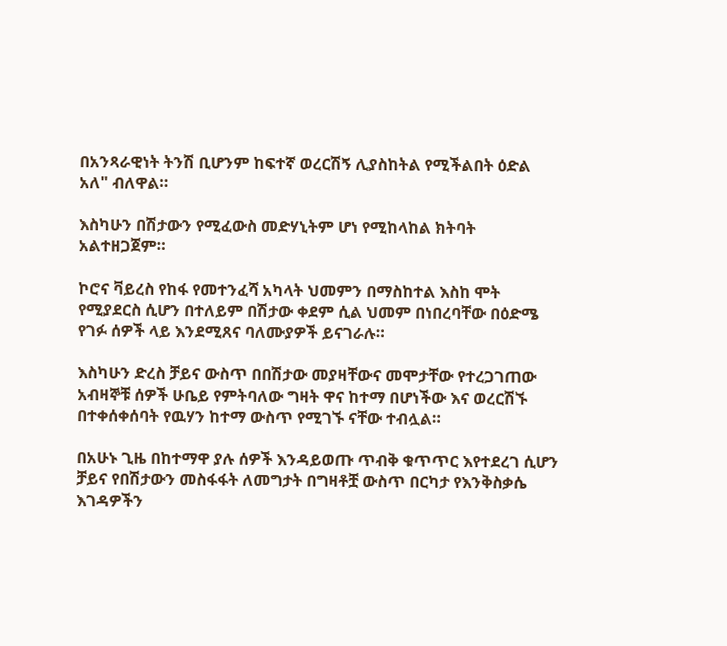በአንጻራዊነት ትንሽ ቢሆንም ከፍተኛ ወረርሽኝ ሊያስከትል የሚችልበት ዕድል አለ" ብለዋል።

እስካሁን በሽታውን የሚፈውስ መድሃኒትም ሆነ የሚከላከል ክትባት አልተዘጋጀም።

ኮሮና ቫይረስ የከፋ የመተንፈሻ አካላት ህመምን በማስከተል እስከ ሞት የሚያደርስ ሲሆን በተለይም በሽታው ቀደም ሲል ህመም በነበረባቸው በዕድሜ የገፉ ሰዎች ላይ እንደሚጸና ባለሙያዎች ይናገራሉ።

እስካሁን ድረስ ቻይና ውስጥ በበሽታው መያዛቸውና መሞታቸው የተረጋገጠው አብዛኞቹ ሰዎች ሁቤይ የምትባለው ግዛት ዋና ከተማ በሆነችው እና ወረርሽኙ በተቀሰቀሰባት የዉሃን ከተማ ውስጥ የሚገኙ ናቸው ተብሏል።

በአሁኑ ጊዜ በከተማዋ ያሉ ሰዎች እንዳይወጡ ጥብቅ ቁጥጥር እየተደረገ ሲሆን ቻይና የበሽታውን መስፋፋት ለመግታት በግዛቶቿ ውስጥ በርካታ የእንቅስቃሴ እገዳዎችን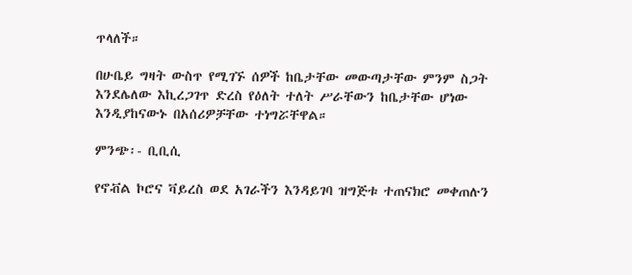ጥላለች።

በሁቤይ ግዛት ውስጥ የሚገኙ ሰዎች ከቤታቸው መውጣታቸው ምንም ስጋት እንደሌለው እኪረጋገጥ ድረስ የዕለት ተለት ሥራቸውን ከቤታቸው ሆነው እንዲያከናውኑ በአሰሪዎቻቸው ተነግሯቸዋል።

ምንጭ፡- ቢቢሲ

የኖቭል ኮሮና ቫይረስ ወደ አገራችን እንዳይገባ ዝግጅቱ ተጠናክሮ መቀጠሉን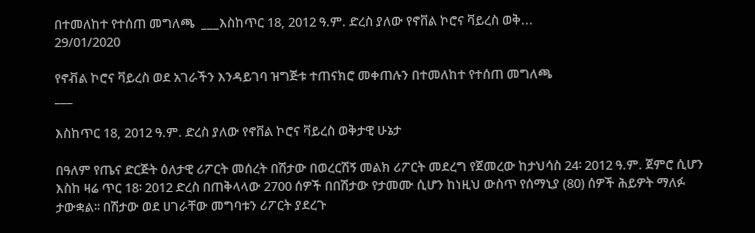በተመለከተ የተሰጠ መግለጫ  ___እስከጥር 18, 2012 ዓ.ም. ድረስ ያለው የኖቨል ኮሮና ቫይረስ ወቅ...
29/01/2020

የኖቭል ኮሮና ቫይረስ ወደ አገራችን እንዳይገባ ዝግጅቱ ተጠናክሮ መቀጠሉን በተመለከተ የተሰጠ መግለጫ
___

እስከጥር 18, 2012 ዓ.ም. ድረስ ያለው የኖቨል ኮሮና ቫይረስ ወቅታዊ ሁኔታ

በዓለም የጤና ድርጅት ዕለታዊ ሪፖርት መሰረት በሽታው በወረርሽኝ መልክ ሪፖርት መደረግ የጀመረው ከታህሳስ 24፡ 2012 ዓ.ም. ጀምሮ ሲሆን እስከ ዛሬ ጥር 18፡ 2012 ድረስ በጠቅላላው 2700 ሰዎች በበሽታው የታመሙ ሲሆን ከነዚህ ውስጥ የሰማኒያ (80) ሰዎች ሕይዎት ማለፉ ታውቋል፡፡ በሽታው ወደ ሀገራቸው መግባቱን ሪፖርት ያደረጉ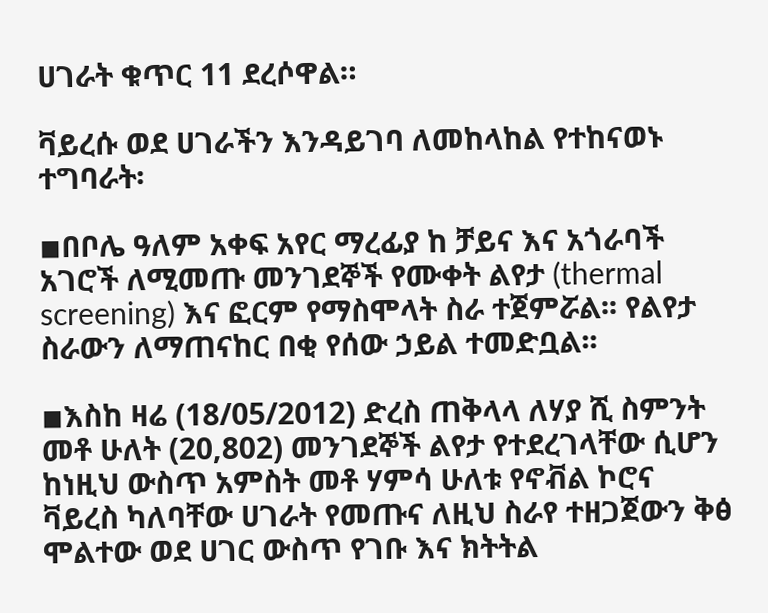ሀገራት ቁጥር 11 ደረሶዋል።

ቫይረሱ ወደ ሀገራችን እንዳይገባ ለመከላከል የተከናወኑ ተግባራት፡

◾በቦሌ ዓለም አቀፍ አየር ማረፊያ ከ ቻይና እና አጎራባች አገሮች ለሚመጡ መንገደኞች የሙቀት ልየታ (thermal screening) እና ፎርም የማስሞላት ስራ ተጀምሯል፡፡ የልየታ ስራውን ለማጠናከር በቂ የሰው ኃይል ተመድቧል፡፡

◾እስከ ዛሬ (18/05/2012) ድረስ ጠቅላላ ለሃያ ሺ ስምንት መቶ ሁለት (20,802) መንገደኞች ልየታ የተደረገላቸው ሲሆን ከነዚህ ውስጥ አምስት መቶ ሃምሳ ሁለቱ የኖቭል ኮሮና ቫይረስ ካለባቸው ሀገራት የመጡና ለዚህ ስራየ ተዘጋጀውን ቅፅ ሞልተው ወደ ሀገር ውስጥ የገቡ እና ክትትል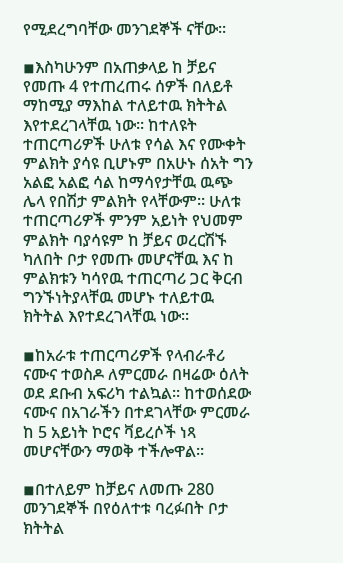የሚደረግባቸው መንገደኞች ናቸው፡፡

◾እስካሁንም በአጠቃላይ ከ ቻይና የመጡ 4 የተጠረጠሩ ሰዎች በለይቶ ማከሚያ ማእከል ተለይተዉ ክትትል እየተደረገላቸዉ ነው። ከተለዩት ተጠርጣሪዎች ሁለቱ የሳል እና የሙቀት ምልክት ያሳዩ ቢሆኑም በአሁኑ ሰአት ግን አልፎ አልፎ ሳል ከማሳየታቸዉ ዉጭ ሌላ የበሽታ ምልክት የላቸውም። ሁለቱ ተጠርጣሪዎች ምንም አይነት የህመም ምልክት ባያሳዩም ከ ቻይና ወረርሽኙ ካለበት ቦታ የመጡ መሆናቸዉ እና ከ ምልክቱን ካሳየዉ ተጠርጣሪ ጋር ቅርብ ግንኙነትያላቸዉ መሆኑ ተለይተዉ ክትትል እየተደረገላቸዉ ነው፡፡

◾ከአራቱ ተጠርጣሪዎች የላብራቶሪ ናሙና ተወስዶ ለምርመራ በዛሬው ዕለት ወደ ደቡብ አፍሪካ ተልኳል። ከተወሰደው ናሙና በአገራችን በተደገላቸው ምርመራ ከ 5 አይነት ኮሮና ቫይረሶች ነጻ መሆናቸውን ማወቅ ተችሎዋል።

◾በተለይም ከቻይና ለመጡ 280 መንገደኞች በየዕለተቱ ባረፉበት ቦታ ክትትል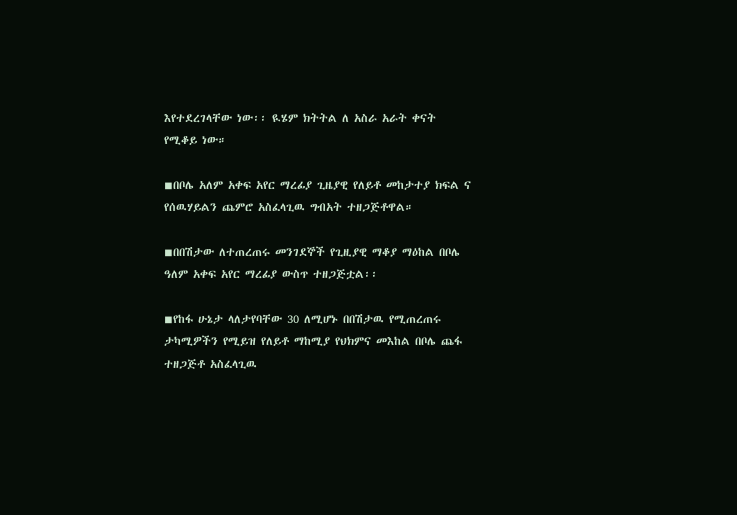እየተደረገላቸው ነው፡፡ ዪሄም ክትትል ለ አስራ አራት ቀናት የሚቆይ ነው።

◾በቦሌ አለም አቀፍ አየር ማረፊያ ጊዜያዊ የለይቶ መከታተያ ክፍል ና የሰዉሃይልን ጨምሮ አስፈላጊዉ ግብአት ተዘጋጅቶዋል።

◾በበሽታው ለተጠረጠሩ መንገደኞች የጊዚያዊ ማቆያ ማዕከል በቦሌ ዓለም አቀፍ አየር ማረፊያ ውስጥ ተዘጋጅቷል፡፡

◾የከፋ ሁኔታ ላለታየባቸው 30 ለሚሆኑ በበሽታዉ የሚጠረጠሩ ታካሚዎችን የሚይዝ የለይቶ ማከሚያ የህክምና መእከል በቦሌ ጨፋ ተዘጋጅቶ አስፈላጊዉ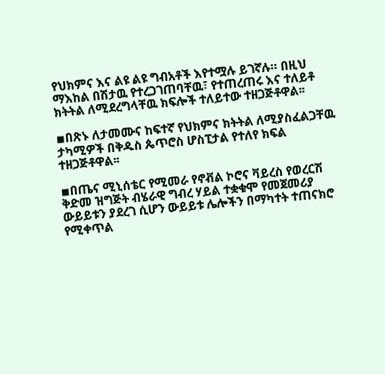የህክምና እና ልዩ ልዩ ግብአቶች እየተሟሉ ይገኛሉ። በዚህ ማእከል በሽታዉ የተረጋገጠባቸዉ፣ የተጠረጠሩ እና ተለይቶ ክትትል ለሚደረግላቸዉ ክፍሎች ተለይተው ተዘጋጅቶዋል፡፡

◾በጽኑ ለታመሙና ከፍተኛ የህክምና ክትትል ለሚያስፈልጋቸዉ ታካሚዎች በቅዱስ ጴጥሮስ ሆስፒታል የተለየ ክፍል ተዘጋጅቶዋል፡፡

◾በጤና ሚኒሰቴር የሚመራ የኖቭል ኮሮና ቫይረስ የወረርሽ ቅድመ ዝግጅት ብሄራዊ ግብረ ሃይል ተቋቁሞ የመጀመሪያ ውይይቱን ያደረገ ሲሆን ውይይቱ ሌሎችን በማካተት ተጠናክሮ የሚቀጥል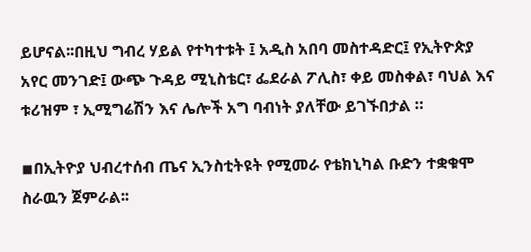ይሆናል፡፡በዚህ ግብረ ሃይል የተካተቱት ፤ አዲስ አበባ መስተዳድር፤ የኢትዮጵያ አየር መንገድ፤ ውጭ ጉዳይ ሚኒስቴር፣ ፌደራል ፖሊስ፣ ቀይ መስቀል፣ ባህል እና ቱሪዝም ፣ ኢሚግሬሽን እና ሌሎች አግ ባብነት ያለቸው ይገኙበታል ።

◾በኢትዮያ ህብረተሰብ ጤና ኢንስቲትዩት የሚመራ የቴክኒካል ቡድን ተቋቁሞ ስራዉን ጀምራል፡፡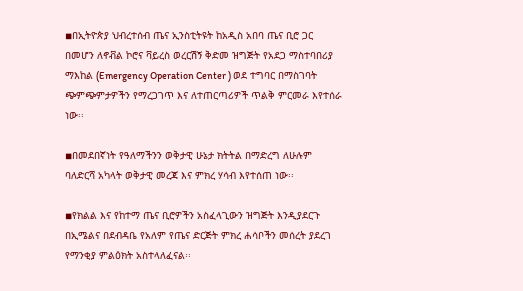◾በኢትዮጵያ ህብረተሰብ ጤና ኢንስቲትዩት ከአዲስ አበባ ጤና ቢሮ ጋር በመሆን ለኖቭል ኮሮና ቫይረስ ወረርሽኝ ቅድመ ዝግጅት የአደጋ ማስተባበሪያ ማእከል (Emergency Operation Center ) ወደ ተግባር በማስገባት ጭምጭምታዎችን የማረጋገጥ እና ለተጠርጣሪዎች ጥልቅ ምርመራ እየተሰራ ነው፡፡

◾በመደበኛነት የዓለማችንን ወቅታዊ ሁኔታ ክትትል በማድረግ ለሁሉም ባለድርሻ አካላት ወቅታዊ መረጃ እና ምክረ ሃሳብ እየተሰጠ ነው፡፡

◾የክልል እና የከተማ ጤና ቢሮዎችን አስፈላጊውን ዝግጅት እንዲያደርጉ በኢሜልና በደብዳቤ የአለም የጤና ድርጅት ምክረ ሐሳቦችን መሰረት ያደረገ የማንቂያ ምልዕክት አስተላለፈናል፡፡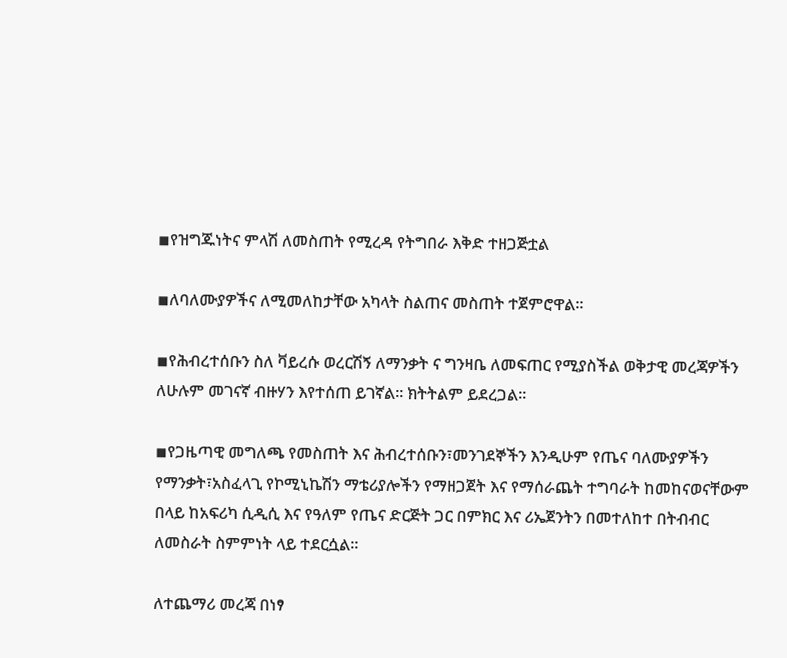◾የዝግጁነትና ምላሽ ለመስጠት የሚረዳ የትግበራ እቅድ ተዘጋጅቷል

◾ለባለሙያዎችና ለሚመለከታቸው አካላት ስልጠና መስጠት ተጀምሮዋል፡፡

◾የሕብረተሰቡን ስለ ቫይረሱ ወረርሽኝ ለማንቃት ና ግንዛቤ ለመፍጠር የሚያስችል ወቅታዊ መረጃዎችን ለሁሉም መገናኛ ብዙሃን እየተሰጠ ይገኛል፡፡ ክትትልም ይደረጋል፡፡

◾የጋዜጣዊ መግለጫ የመስጠት እና ሕብረተሰቡን፣መንገደኞችን እንዲሁም የጤና ባለሙያዎችን የማንቃት፣አስፈላጊ የኮሚኒኬሽን ማቴሪያሎችን የማዘጋጀት እና የማሰራጨት ተግባራት ከመከናወናቸውም በላይ ከአፍሪካ ሲዲሲ እና የዓለም የጤና ድርጅት ጋር በምክር እና ሪኤጀንትን በመተለከተ በትብብር ለመስራት ስምምነት ላይ ተደርሷል፡፡

ለተጨማሪ መረጃ በነፃ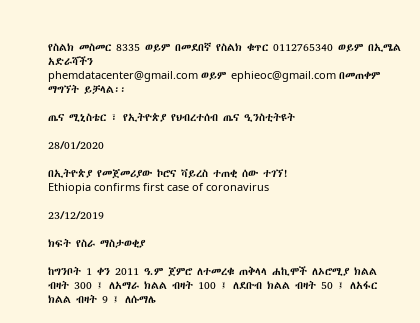የስልክ መስመር 8335 ወይም በመደበኛ የስልክ ቁጥር 0112765340 ወይም በኢሜል አድራሻችን
phemdatacenter@gmail.com ወይም ephieoc@gmail.com በመጠቀም ማግኘት ይቻላል፡፡

ጤና ሚኒስቴር ፣ የኢትዮጵያ የህብረተሰብ ጤና ዒንስቲትዩት

28/01/2020

በኢትዮጵያ የመጀመሪያው ኮሮና ቫይረስ ተጠቂ ሰው ተገኘ!
Ethiopia confirms first case of coronavirus

23/12/2019

ክፍት የስራ ማስታወቂያ

ከግንቦት 1 ቀን 2011 ዓ.ም ጀምሮ ለተመረቁ ጠቅላላ ሐኪሞች ለኦሮሚያ ክልል ብዛት 300 ፤ ለአማራ ክልል ብዛት 100 ፤ ለደቡብ ክልል ብዛት 50 ፤ ለአፋር ክልል ብዛት 9 ፤ ለሱማሌ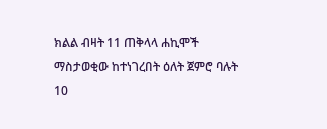ክልል ብዛት 11 ጠቅላላ ሐኪሞች ማስታወቂው ከተነገረበት ዕለት ጀምሮ ባሉት 10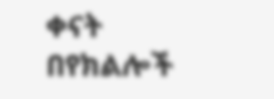ቀናት በየክልሎች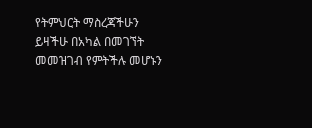የትምህርት ማስረጃችሁን ይዛችሁ በአካል በመገኘት መመዝገብ የምትችሉ መሆኑን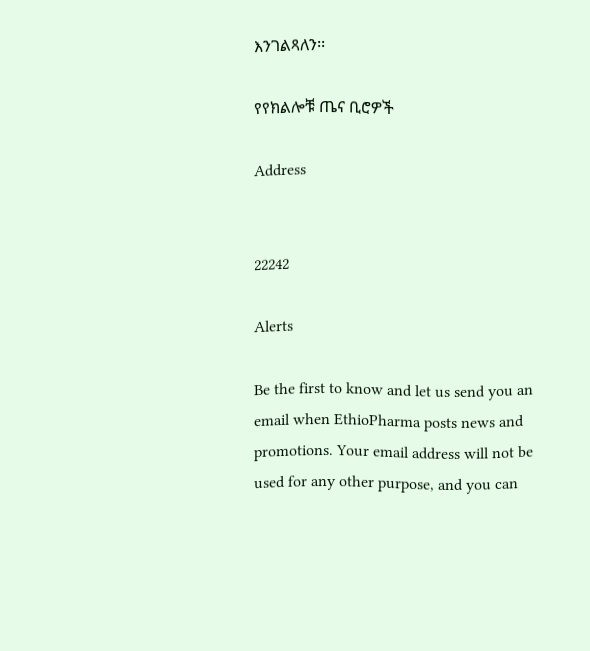እንገልጻለን፡፡

የየክልሎቹ ጤና ቢሮዎች

Address


22242

Alerts

Be the first to know and let us send you an email when EthioPharma posts news and promotions. Your email address will not be used for any other purpose, and you can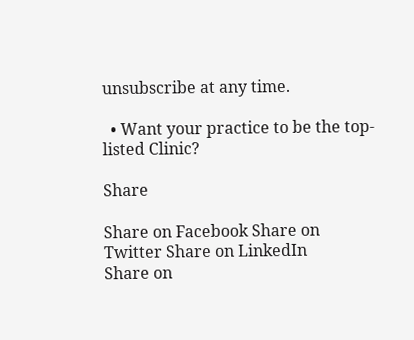unsubscribe at any time.

  • Want your practice to be the top-listed Clinic?

Share

Share on Facebook Share on Twitter Share on LinkedIn
Share on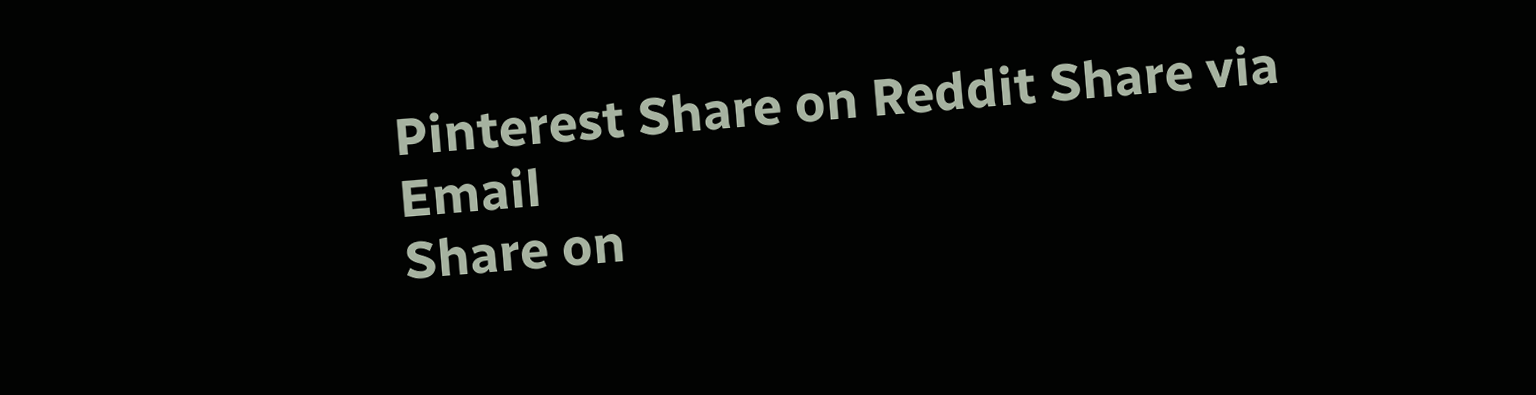Pinterest Share on Reddit Share via Email
Share on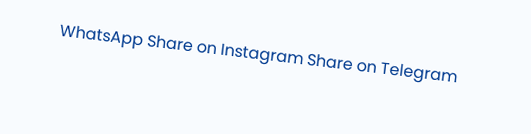WhatsApp Share on Instagram Share on Telegram